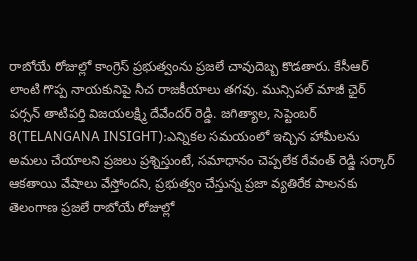రాబోయే రోజుల్లో కాంగ్రెస్ ప్రభుత్వంను ప్రజలే చావుదెబ్బ కొడతారు. కేసీఆర్ లాంటి గొప్ప నాయకునిపై నీచ రాజకీయాలు తగవు. మున్సిపల్ మాజీ ఛైర్ పర్సన్ తాటిపర్తి విజయలక్ష్మి దేవేందర్ రెడ్డి. జగిత్యాల, సెప్టెంబర్ 8(TELANGANA INSIGHT):ఎన్నికల సమయంలో ఇచ్చిన హామీలను అమలు చేయాలని ప్రజలు ప్రశ్నిస్తుంటే, సమాధానం చెప్పలేక రేవంత్ రెడ్డి సర్కార్ ఆకతాయి వేషాలు వేస్తోందని, ప్రభుత్వం చేస్తున్న ప్రజా వ్యతిరేక పాలనకు తెలంగాణ ప్రజలే రాబోయే రోజుల్లో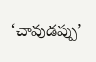‘చావుడప్పు’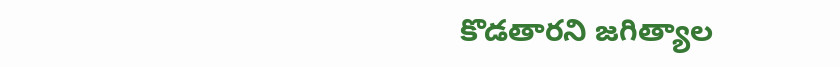కొడతారని జగిత్యాల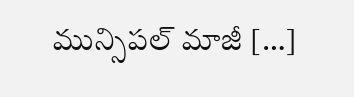మున్సిపల్ మాజీ […]